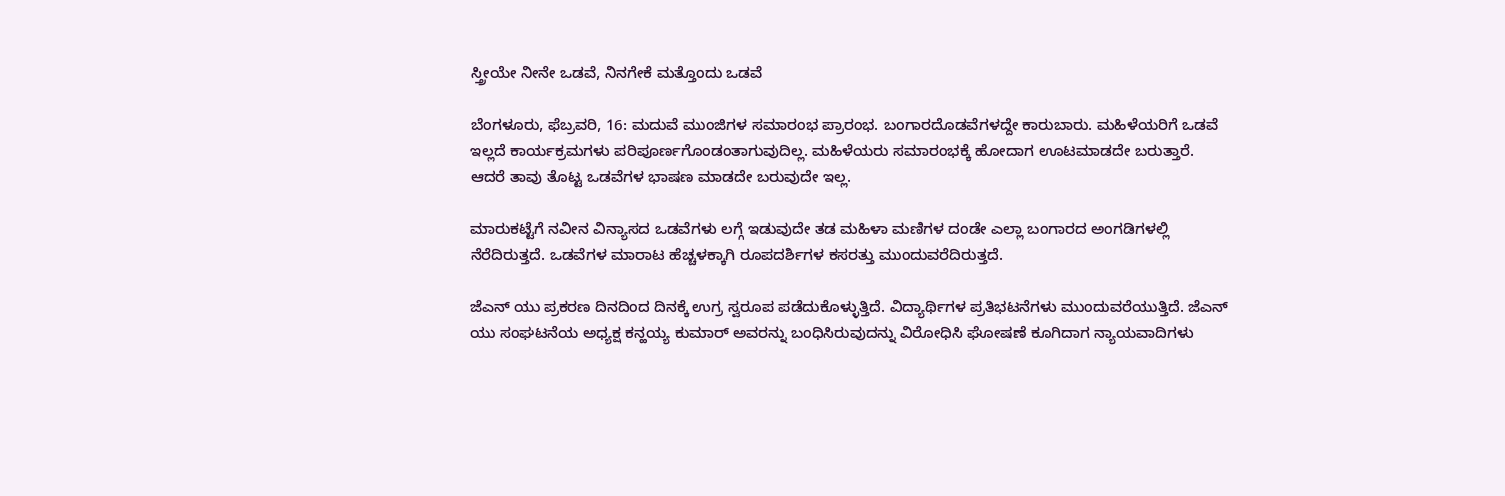ಸ್ತ್ರೀಯೇ ನೀನೇ ಒಡವೆ, ನಿನಗೇಕೆ ಮತ್ತೊಂದು ಒಡವೆ

ಬೆಂಗಳೂರು, ಫೆಬ್ರವರಿ, 16: ಮದುವೆ ಮುಂಜಿಗಳ ಸಮಾರಂಭ ಪ್ರಾರಂಭ. ಬಂಗಾರದೊಡವೆಗಳದ್ದೇ ಕಾರುಬಾರು. ಮಹಿಳೆಯರಿಗೆ ಒಡವೆ ಇಲ್ಲದೆ ಕಾರ್ಯಕ್ರಮಗಳು ಪರಿಪೂರ್ಣಗೊಂಡಂತಾಗುವುದಿಲ್ಲ. ಮಹಿಳೆಯರು ಸಮಾರಂಭಕ್ಕೆ ಹೋದಾಗ ಊಟಮಾಡದೇ ಬರುತ್ತಾರೆ. ಆದರೆ ತಾವು ತೊಟ್ಟ ಒಡವೆಗಳ ಭಾಷಣ ಮಾಡದೇ ಬರುವುದೇ ಇಲ್ಲ.

ಮಾರುಕಟ್ಟೆಗೆ ನವೀನ ವಿನ್ಯಾಸದ ಒಡವೆಗಳು ಲಗ್ಗೆ ಇಡುವುದೇ ತಡ ಮಹಿಳಾ ಮಣಿಗಳ ದಂಡೇ ಎಲ್ಲಾ ಬಂಗಾರದ ಅಂಗಡಿಗಳಲ್ಲಿ ನೆರೆದಿರುತ್ತದೆ. ಒಡವೆಗಳ ಮಾರಾಟ ಹೆಚ್ಚಳಕ್ಕಾಗಿ ರೂಪದರ್ಶಿಗಳ ಕಸರತ್ತು ಮುಂದುವರೆದಿರುತ್ತದೆ.

ಜೆಎನ್ ಯು ಪ್ರಕರಣ ದಿನದಿಂದ ದಿನಕ್ಕೆ ಉಗ್ರ ಸ್ವರೂಪ ಪಡೆದುಕೊಳ್ಳುತ್ತಿದೆ. ವಿದ್ಯಾರ್ಥಿಗಳ ಪ್ರತಿಭಟನೆಗಳು ಮುಂದುವರೆಯುತ್ತಿದೆ. ಜೆಎನ್ ಯು ಸಂಘಟನೆಯ ಅಧ್ಯಕ್ಷ ಕನ್ಹಯ್ಯ ಕುಮಾರ್ ಅವರನ್ನು ಬಂಧಿಸಿರುವುದನ್ನು ವಿರೋಧಿಸಿ ಘೋಷಣೆ ಕೂಗಿದಾಗ ನ್ಯಾಯವಾದಿಗಳು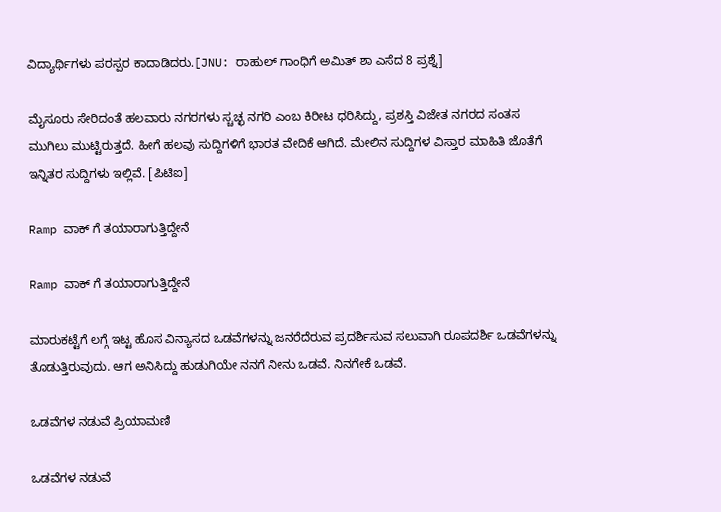ವಿದ್ಯಾರ್ಥಿಗಳು ಪರಸ್ಪರ ಕಾದಾಡಿದರು.[JNU: ರಾಹುಲ್ ಗಾಂಧಿಗೆ ಅಮಿತ್ ಶಾ ಎಸೆದ 8 ಪ್ರಶ್ನೆ]

ಮೈಸೂರು ಸೇರಿದಂತೆ ಹಲವಾರು ನಗರಗಳು ಸ್ಚಚ್ಛ ನಗರಿ ಎಂಬ ಕಿರೀಟ ಧರಿಸಿದ್ದು, ಪ್ರಶಸ್ತಿ ವಿಜೇತ ನಗರದ ಸಂತಸ ಮುಗಿಲು ಮುಟ್ಟಿರುತ್ತದೆ. ಹೀಗೆ ಹಲವು ಸುದ್ದಿಗಳಿಗೆ ಭಾರತ ವೇದಿಕೆ ಆಗಿದೆ. ಮೇಲಿನ ಸುದ್ದಿಗಳ ವಿಸ್ತಾರ ಮಾಹಿತಿ ಜೊತೆಗೆ ಇನ್ನಿತರ ಸುದ್ದಿಗಳು ಇಲ್ಲಿವೆ. [ಪಿಟಿಐ]

Ramp ವಾಕ್ ಗೆ ತಯಾರಾಗುತ್ತಿದ್ದೇನೆ

Ramp ವಾಕ್ ಗೆ ತಯಾರಾಗುತ್ತಿದ್ದೇನೆ

ಮಾರುಕಟ್ಟೆಗೆ ಲಗ್ಗೆ ಇಟ್ಟ ಹೊಸ ವಿನ್ಯಾಸದ ಒಡವೆಗಳನ್ನು ಜನರೆದೆರುವ ಪ್ರದರ್ಶಿಸುವ ಸಲುವಾಗಿ ರೂಪದರ್ಶಿ ಒಡವೆಗಳನ್ನು ತೊಡುತ್ತಿರುವುದು. ಆಗ ಅನಿಸಿದ್ದು ಹುಡುಗಿಯೇ ನನಗೆ ನೀನು ಒಡವೆ. ನಿನಗೇಕೆ ಒಡವೆ.

ಒಡವೆಗಳ ನಡುವೆ ಪ್ರಿಯಾಮಣಿ

ಒಡವೆಗಳ ನಡುವೆ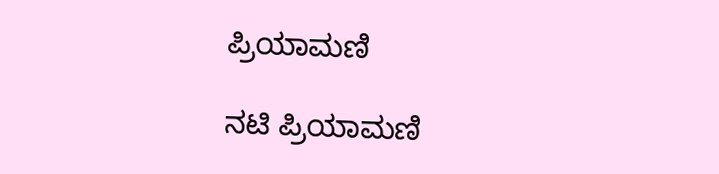ಪ್ರಿಯಾಮಣಿ

ನಟಿ ಪ್ರಿಯಾಮಣಿ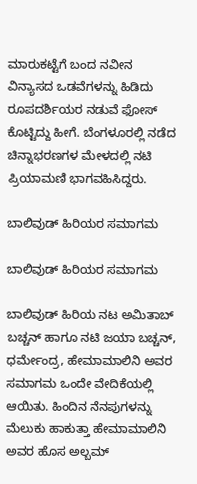ಮಾರುಕಟ್ಟೆಗೆ ಬಂದ ನವೀನ ವಿನ್ಯಾಸದ ಒಡವೆಗಳನ್ನು ಹಿಡಿದು ರೂಪದರ್ಶಿಯರ ನಡುವೆ ಫೋಸ್ ಕೊಟ್ಟಿದ್ದು ಹೀಗೆ. ಬೆಂಗಳೂರಲ್ಲಿ ನಡೆದ ಚಿನ್ನಾಭರಣಗಳ ಮೇಳದಲ್ಲಿ ನಟಿ ಪ್ರಿಯಾಮಣಿ ಭಾಗವಹಿಸಿದ್ದರು.

ಬಾಲಿವುಡ್ ಹಿರಿಯರ ಸಮಾಗಮ

ಬಾಲಿವುಡ್ ಹಿರಿಯರ ಸಮಾಗಮ

ಬಾಲಿವುಡ್ ಹಿರಿಯ ನಟ ಅಮಿತಾಬ್ ಬಚ್ಚನ್ ಹಾಗೂ ನಟಿ ಜಯಾ ಬಚ್ಚನ್, ಧರ್ಮೇಂದ್ರ, ಹೇಮಾಮಾಲಿನಿ ಅವರ ಸಮಾಗಮ ಒಂದೇ ವೇದಿಕೆಯಲ್ಲಿ ಆಯಿತು. ಹಿಂದಿನ ನೆನಪುಗಳನ್ನು ಮೆಲುಕು ಹಾಕುತ್ತಾ ಹೇಮಾಮಾಲಿನಿ ಅವರ ಹೊಸ ಅಲ್ಬಮ್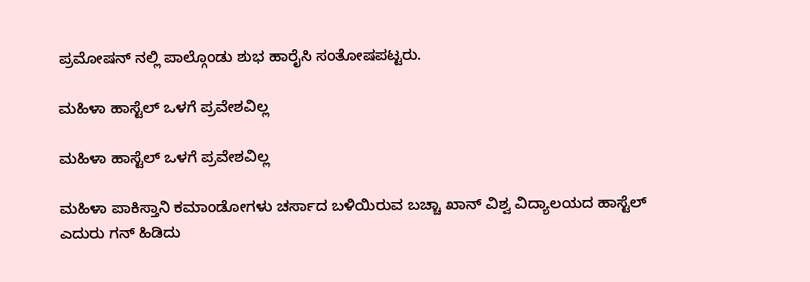ಪ್ರಮೋಷನ್ ನಲ್ಲಿ ಪಾಲ್ಗೊಂಡು ಶುಭ ಹಾರೈಸಿ ಸಂತೋಷಪಟ್ಟರು.

ಮಹಿಳಾ ಹಾಸ್ಟೆಲ್ ಒಳಗೆ ಪ್ರವೇಶವಿಲ್ಲ

ಮಹಿಳಾ ಹಾಸ್ಟೆಲ್ ಒಳಗೆ ಪ್ರವೇಶವಿಲ್ಲ

ಮಹಿಳಾ ಪಾಕಿಸ್ತಾನಿ ಕಮಾಂಡೋಗಳು ಚರ್ಸಾದ ಬಳಿಯಿರುವ ಬಚ್ಚಾ ಖಾನ್ ವಿಶ್ವ ವಿದ್ಯಾಲಯದ ಹಾಸ್ಟೆಲ್ ಎದುರು ಗನ್ ಹಿಡಿದು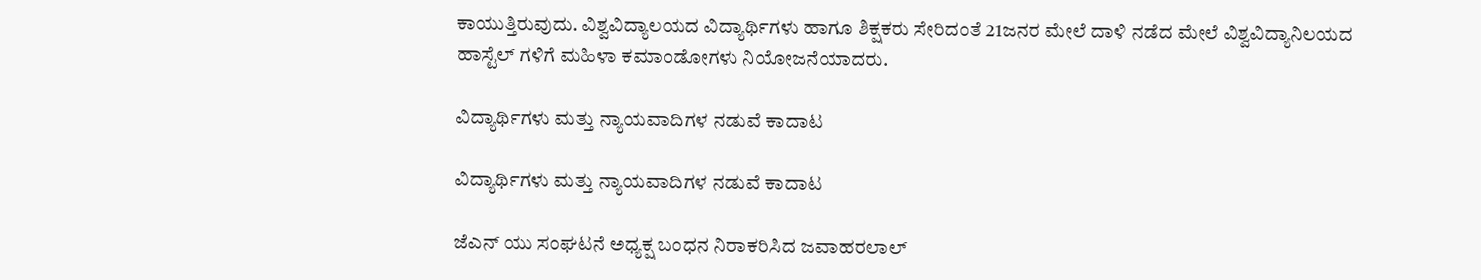ಕಾಯುತ್ತಿರುವುದು. ವಿಶ್ವವಿದ್ಯಾಲಯದ ವಿದ್ಯಾರ್ಥಿಗಳು ಹಾಗೂ ಶಿಕ್ಷಕರು ಸೇರಿದಂತೆ 21ಜನರ ಮೇಲೆ ದಾಳಿ ನಡೆದ ಮೇಲೆ ವಿಶ್ವವಿದ್ಯಾನಿಲಯದ ಹಾಸ್ಟೆಲ್ ಗಳಿಗೆ ಮಹಿಳಾ ಕಮಾಂಡೋಗಳು ನಿಯೋಜನೆಯಾದರು.

ವಿದ್ಯಾರ್ಥಿಗಳು ಮತ್ತು ನ್ಯಾಯವಾದಿಗಳ ನಡುವೆ ಕಾದಾಟ

ವಿದ್ಯಾರ್ಥಿಗಳು ಮತ್ತು ನ್ಯಾಯವಾದಿಗಳ ನಡುವೆ ಕಾದಾಟ

ಜೆಎನ್ ಯು ಸಂಘಟನೆ ಅಧ್ಯಕ್ಷ ಬಂಧನ ನಿರಾಕರಿಸಿದ ಜವಾಹರಲಾಲ್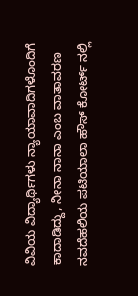ವಿವಿಯ ವಿದ್ಯಾರ್ಥಿಗಳು ನ್ಯಾಯಾವಾದಿಗಳೊಂದಿಗೆ ಕಾದಾಡಿದ್ದು, ನೀನಾ ನಾನಾ ಎಂಬ ವಾತಾವರಣ ನವದೆಹಲಿಯ ಪಟಿಯಾಲಾ ಹೌಸ್ ಕೋರ್ಟ್ ನಲ್ಲಿ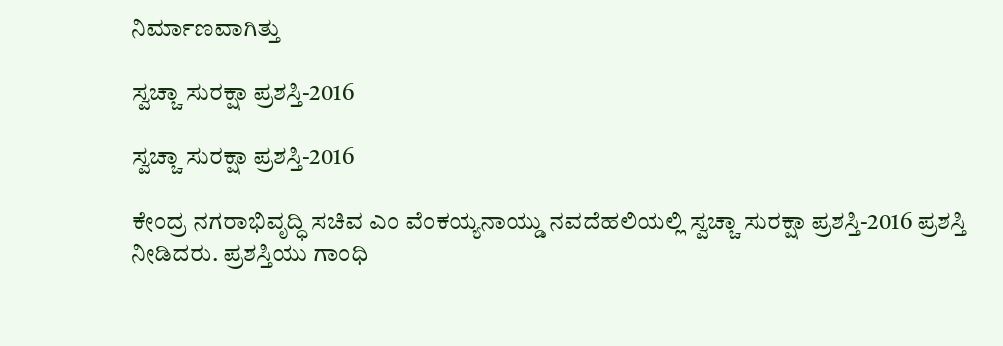ನಿರ್ಮಾಣವಾಗಿತ್ತು

ಸ್ವಚ್ಚಾ ಸುರಕ್ಷಾ ಪ್ರಶಸ್ತಿ-2016

ಸ್ವಚ್ಚಾ ಸುರಕ್ಷಾ ಪ್ರಶಸ್ತಿ-2016

ಕೇಂದ್ರ ನಗರಾಭಿವೃದ್ಧಿ ಸಚಿವ ಎಂ ವೆಂಕಯ್ಯನಾಯ್ಡು ನವದೆಹಲಿಯಲ್ಲಿ ಸ್ವಚ್ಚಾ ಸುರಕ್ಷಾ ಪ್ರಶಸ್ತಿ-2016 ಪ್ರಶಸ್ತಿ ನೀಡಿದರು. ಪ್ರಶಸ್ತಿಯು ಗಾಂಧಿ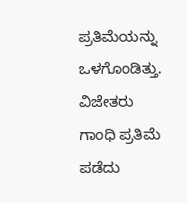ಪ್ರತಿಮೆಯನ್ನು ಒಳಗೊಂಡಿತ್ತು. ವಿಜೇತರು ಗಾಂಧಿ ಪ್ರತಿಮೆ ಪಡೆದು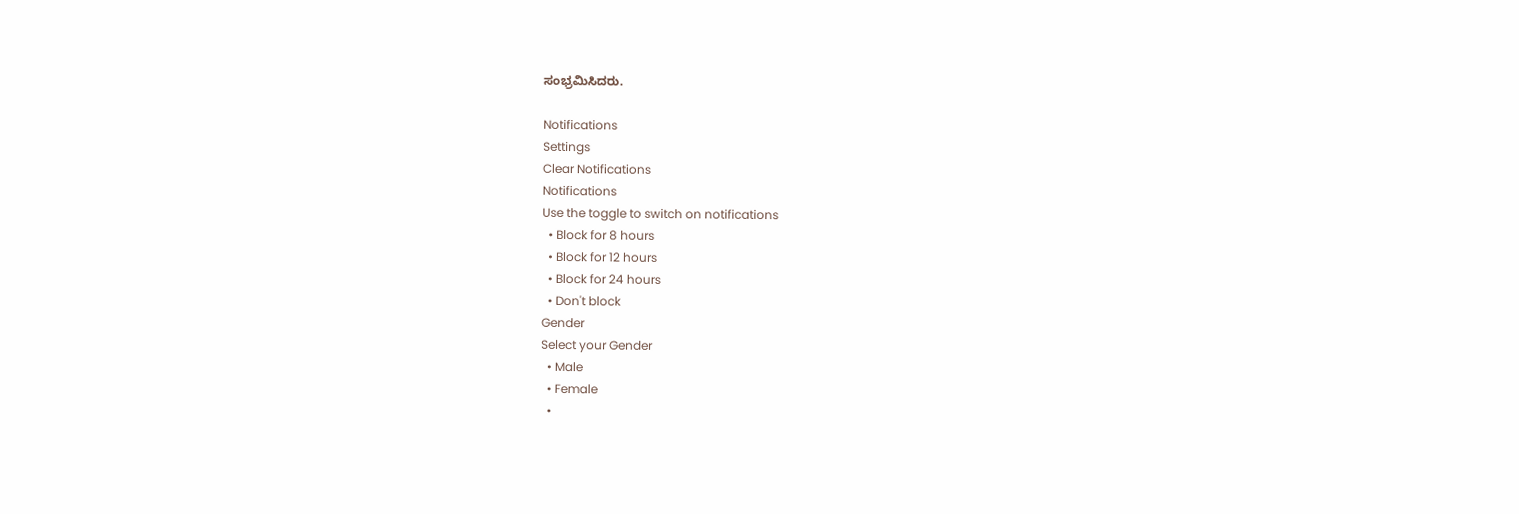ಸಂಭ್ರಮಿಸಿದರು.

Notifications
Settings
Clear Notifications
Notifications
Use the toggle to switch on notifications
  • Block for 8 hours
  • Block for 12 hours
  • Block for 24 hours
  • Don't block
Gender
Select your Gender
  • Male
  • Female
  •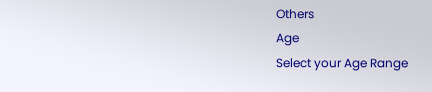Others
Age
Select your Age Range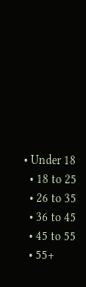• Under 18
  • 18 to 25
  • 26 to 35
  • 36 to 45
  • 45 to 55
  • 55+